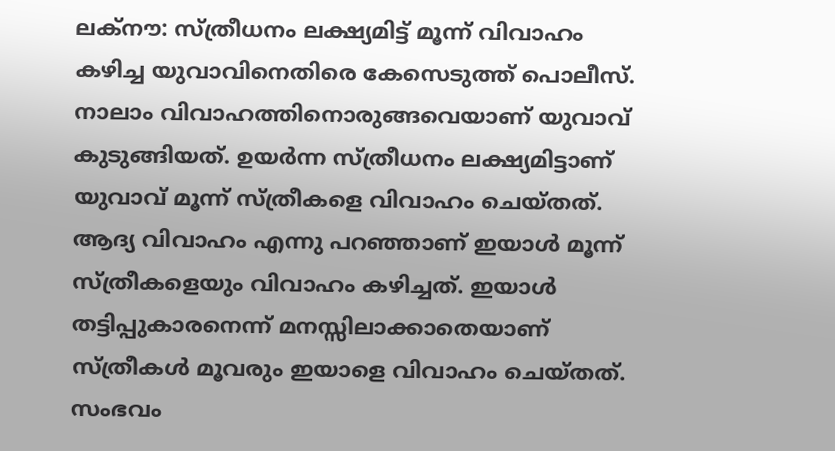ലക്‌നൗ: സ്ത്രീധനം ലക്ഷ്യമിട്ട് മൂന്ന് വിവാഹം കഴിച്ച യുവാവിനെതിരെ കേസെടുത്ത് പൊലീസ്. നാലാം വിവാഹത്തിനൊരുങ്ങവെയാണ് യുവാവ് കുടുങ്ങിയത്. ഉയര്‍ന്ന സ്ത്രീധനം ലക്ഷ്യമിട്ടാണ് യുവാവ് മൂന്ന് സ്ത്രീകളെ വിവാഹം ചെയ്തത്. ആദ്യ വിവാഹം എന്നു പറഞ്ഞാണ് ഇയാള്‍ മൂന്ന് സ്ത്രീകളെയും വിവാഹം കഴിച്ചത്. ഇയാള്‍ തട്ടിപ്പുകാരനെന്ന് മനസ്സിലാക്കാതെയാണ് സ്ത്രീകള്‍ മൂവരും ഇയാളെ വിവാഹം ചെയ്തത്. സംഭവം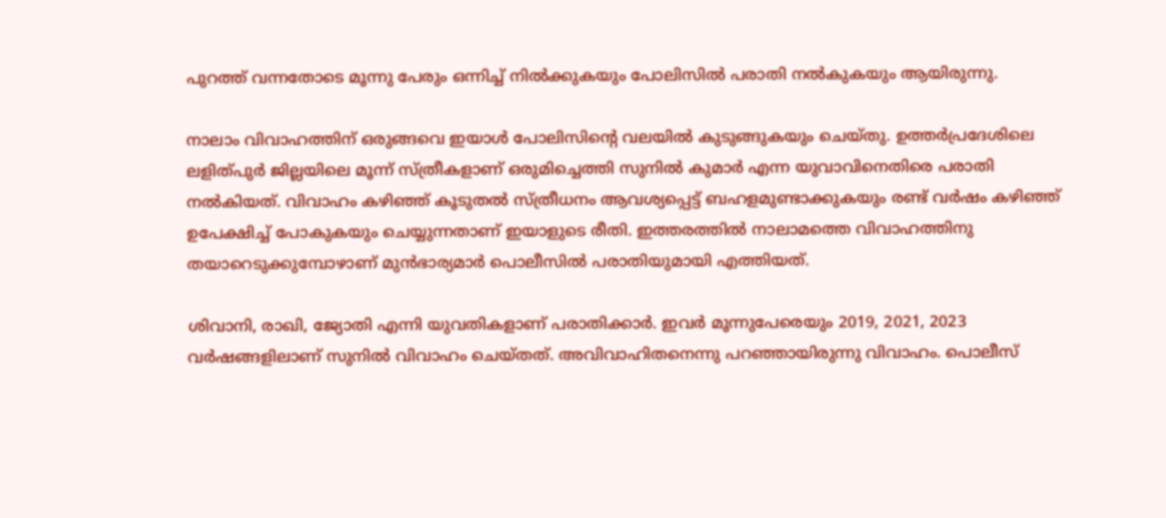പുറത്ത് വന്നതോടെ മൂന്നു പേരും ഒന്നിച്ച് നില്‍ക്കുകയും പോലിസില്‍ പരാതി നല്‍കുകയും ആയിരുന്നു.

നാലാം വിവാഹത്തിന് ഒരുങ്ങവെ ഇയാള്‍ പോലിസിന്റെ വലയില്‍ കുടുങ്ങുകയും ചെയ്തു. ഉത്തര്‍പ്രദേശിലെ ലളിത്പുര്‍ ജില്ലയിലെ മൂന്ന് സ്ത്രീകളാണ് ഒരുമിച്ചെത്തി സുനില്‍ കുമാര്‍ എന്ന യുവാവിനെതിരെ പരാതി നല്‍കിയത്. വിവാഹം കഴിഞ്ഞ് കൂടുതല്‍ സ്ത്രീധനം ആവശ്യപ്പെട്ട് ബഹളമുണ്ടാക്കുകയും രണ്ട് വര്‍ഷം കഴിഞ്ഞ് ഉപേക്ഷിച്ച് പോകുകയും ചെയ്യുന്നതാണ് ഇയാളുടെ രീതി. ഇത്തരത്തില്‍ നാലാമത്തെ വിവാഹത്തിനു തയാറെടുക്കുമ്പോഴാണ് മുന്‍ഭാര്യമാര്‍ പൊലീസില്‍ പരാതിയുമായി എത്തിയത്.

ശിവാനി, രാഖി, ജ്യോതി എന്നി യുവതികളാണ് പരാതിക്കാര്‍. ഇവര്‍ മൂന്നുപേരെയും 2019, 2021, 2023 വര്‍ഷങ്ങളിലാണ് സുനില്‍ വിവാഹം ചെയ്തത്. അവിവാഹിതനെന്നു പറഞ്ഞായിരുന്നു വിവാഹം. പൊലീസ്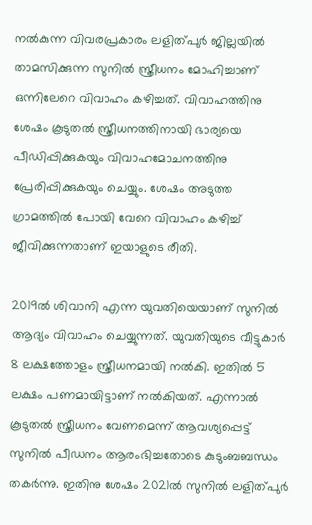നല്‍കുന്ന വിവരപ്രകാരം ലളിത്പുര്‍ ജില്ലയില്‍ താമസിക്കുന്ന സുനില്‍ സ്ത്രീധനം മോഹിച്ചാണ് ഒന്നിലേറെ വിവാഹം കഴിച്ചത്. വിവാഹത്തിനു ശേഷം കൂടുതല്‍ സ്ത്രീധനത്തിനായി ഭാര്യയെ പീഡിപ്പിക്കുകയും വിവാഹമോചനത്തിനു പ്രേരിപ്പിക്കുകയും ചെയ്യും. ശേഷം അടുത്ത ഗ്രാമത്തില്‍ പോയി വേറെ വിവാഹം കഴിച്ച് ജീവിക്കുന്നതാണ് ഇയാളുടെ രീതി.

2019ല്‍ ശിവാനി എന്ന യുവതിയെയാണ് സുനില്‍ ആദ്യം വിവാഹം ചെയ്യുന്നത്. യുവതിയുടെ വീട്ടുകാര്‍ 8 ലക്ഷത്തോളം സ്ത്രീധനമായി നല്‍കി. ഇതില്‍ 5 ലക്ഷം പണമായിട്ടാണ് നല്‍കിയത്. എന്നാല്‍ കൂടുതല്‍ സ്ത്രീധനം വേണമെന്ന് ആവശ്യപ്പെട്ട് സുനില്‍ പീഡനം ആരംഭിച്ചതോടെ കുടുംബബന്ധം തകര്‍ന്നു. ഇതിനു ശേഷം 2021ല്‍ സുനില്‍ ലളിത്പുര്‍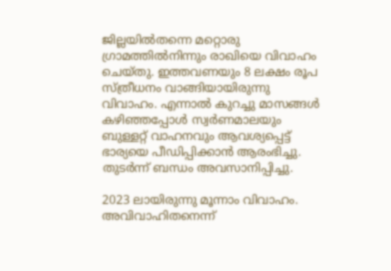ജില്ലയില്‍തന്നെ മറ്റൊരു ഗ്രാമത്തില്‍നിന്നും രാഖിയെ വിവാഹം ചെയ്തു. ഇത്തവണയും 8 ലക്ഷം രൂപ സ്ത്രീധനം വാങ്ങിയായിരുന്നു വിവാഹം. എന്നാല്‍ കുറച്ചു മാസങ്ങള്‍ കഴിഞ്ഞപ്പോള്‍ സ്വര്‍ണമാലയും ബുള്ളറ്റ് വാഹനവും ആവശ്യപ്പെട്ട് ഭാര്യയെ പീഡിപ്പിക്കാന്‍ ആരംഭിച്ചു. തുടര്‍ന്ന് ബന്ധം അവസാനിപ്പിച്ചു.

2023 ലായിരുന്നു മൂന്നാം വിവാഹം. അവിവാഹിതനെന്ന്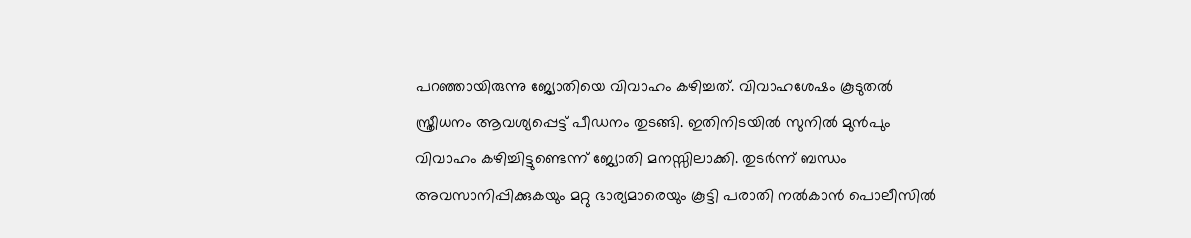പറഞ്ഞായിരുന്നു ജ്യോതിയെ വിവാഹം കഴിച്ചത്. വിവാഹശേഷം കൂടുതല്‍ സ്ത്രീധനം ആവശ്യപ്പെട്ട് പീഡനം തുടങ്ങി. ഇതിനിടയില്‍ സുനില്‍ മുന്‍പും വിവാഹം കഴിച്ചിട്ടുണ്ടെന്ന് ജ്യോതി മനസ്സിലാക്കി. തുടര്‍ന്ന് ബന്ധം അവസാനിപ്പിക്കുകയും മറ്റു ഭാര്യമാരെയും കൂട്ടി പരാതി നല്‍കാന്‍ പൊലീസില്‍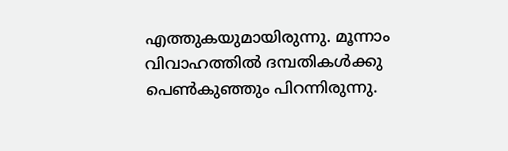എത്തുകയുമായിരുന്നു. മൂന്നാം വിവാഹത്തില്‍ ദമ്പതികള്‍ക്കു പെണ്‍കുഞ്ഞും പിറന്നിരുന്നു.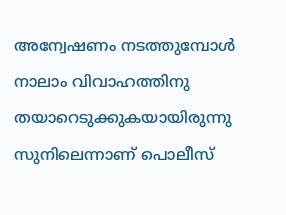അന്വേഷണം നടത്തുമ്പോള്‍ നാലാം വിവാഹത്തിനു തയാറെടുക്കുകയായിരുന്നു സുനിലെന്നാണ് പൊലീസ്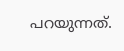പറയുന്നത്.